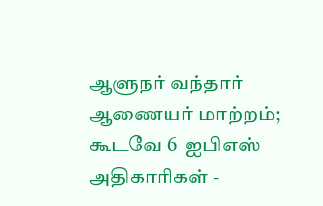ஆளுநர் வந்தார் ஆணையர் மாற்றம்; கூடவே 6  ஐபிஎஸ் அதிகாரிகள் -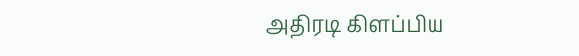அதிரடி கிளப்பிய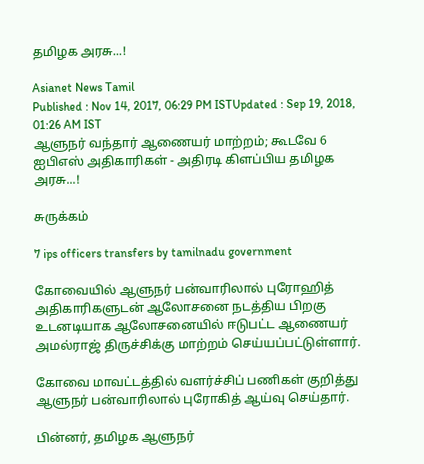தமிழக அரசு...!

Asianet News Tamil
Published : Nov 14, 2017, 06:29 PM ISTUpdated : Sep 19, 2018, 01:26 AM IST
ஆளுநர் வந்தார் ஆணையர் மாற்றம்; கூடவே 6  ஐபிஎஸ் அதிகாரிகள் - அதிரடி கிளப்பிய தமிழக அரசு...!

சுருக்கம்

7 ips officers transfers by tamilnadu government

கோவையில் ஆளுநர் பன்வாரிலால் புரோஹித் அதிகாரிகளுடன் ஆலோசனை நடத்திய பிறகு உடனடியாக ஆலோசனையில் ஈடுபட்ட ஆணையர் அமல்ராஜ் திருச்சிக்கு மாற்றம் செய்யப்பட்டுள்ளார்.

கோவை மாவட்டத்தில் வளர்ச்சிப் பணிகள் குறித்து ஆளுநர் பன்வாரிலால் புரோகித் ஆய்வு செய்தார்.

பின்னர், தமிழக ஆளுநர்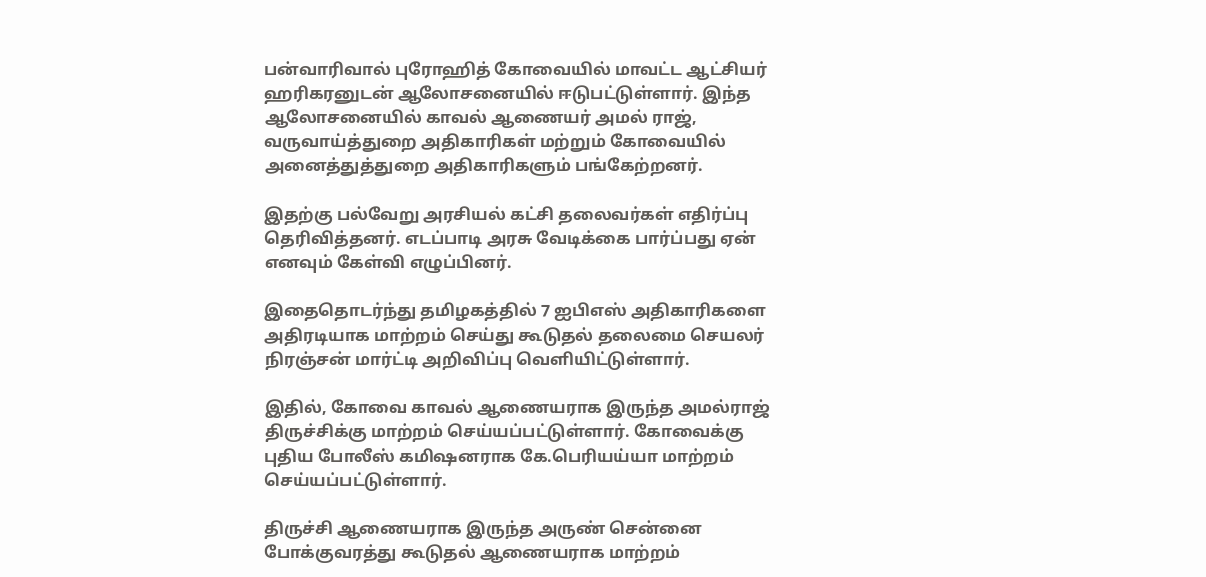பன்வாரிவால் புரோஹித் கோவையில் மாவட்ட ஆட்சியர் ஹரிகரனுடன் ஆலோசனையில் ஈடுபட்டுள்ளார். இந்த ஆலோசனையில் காவல் ஆணையர் அமல் ராஜ், வருவாய்த்துறை அதிகாரிகள் மற்றும் கோவையில் அனைத்துத்துறை அதிகாரிகளும் பங்கேற்றனர்.

இதற்கு பல்வேறு அரசியல் கட்சி தலைவர்கள் எதிர்ப்பு தெரிவித்தனர். எடப்பாடி அரசு வேடிக்கை பார்ப்பது ஏன் எனவும் கேள்வி எழுப்பினர்.

இதைதொடர்ந்து தமிழகத்தில் 7 ஐபிஎஸ் அதிகாரிகளை அதிரடியாக மாற்றம் செய்து கூடுதல் தலைமை செயலர் நிரஞ்சன் மார்ட்டி அறிவிப்பு வெளியிட்டுள்ளார்.

இதில், கோவை காவல் ஆணையராக இருந்த அமல்ராஜ் திருச்சிக்கு மாற்றம் செய்யப்பட்டுள்ளார். கோவைக்கு புதிய போலீஸ் கமிஷனராக கே.பெரியய்யா மாற்றம் செய்யப்பட்டுள்ளார்.

திருச்சி ஆணையராக இருந்த அருண் சென்னை போக்குவரத்து கூடுதல் ஆணையராக மாற்றம்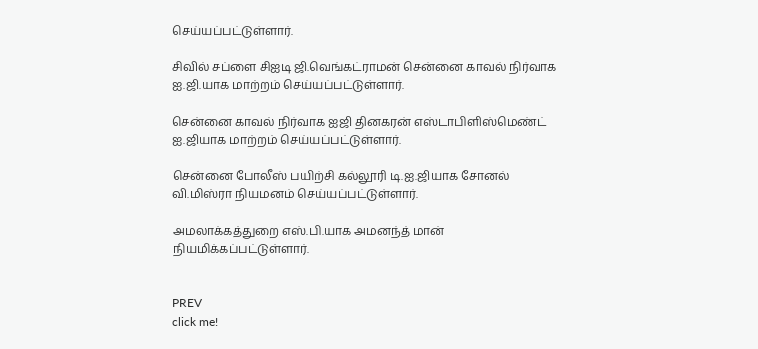செய்யப்பட்டுள்ளார்.

சிவில் சப்ளை சிஐடி ஜி.வெங்கட்ராமன் சென்னை காவல் நிர்வாக ஐ.ஜி.யாக மாற்றம் செய்யப்பட்டுள்ளார்.

சென்னை காவல் நிர்வாக ஐஜி தினகரன் எஸ்டாபிளிஸ்மெண்ட் ஐ.ஜியாக மாற்றம் செய்யப்பட்டுள்ளார்.

சென்னை போலீஸ் பயிற்சி கல்லூரி டி.ஐ.ஜியாக சோனல் வி.மிஸ்ரா நியமனம் செய்யப்பட்டுள்ளார்.

அமலாக்கத்துறை எஸ்.பி.யாக அமனந்த் மான் நியமிக்கப்பட்டுள்ளார்.


PREV
click me!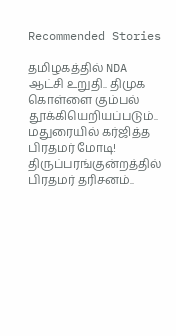Recommended Stories

தமிழகத்தில் NDA ஆட்சி உறுதி.. திமுக கொள்ளை கும்பல் தூக்கியெறியப்படும்.. மதுரையில் கர்ஜித்த பிரதமர் மோடி!
திருப்பரங்குன்றத்தில் பிரதமர் தரிசனம்..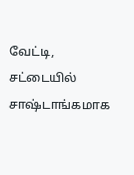வேட்டி, சட்டையில் சாஷ்டாங்கமாக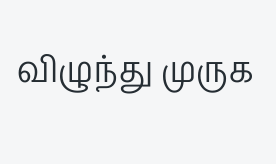விழுந்து முருக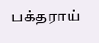பக்தராய்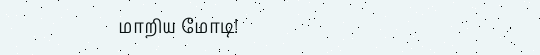மாறிய மோடி!